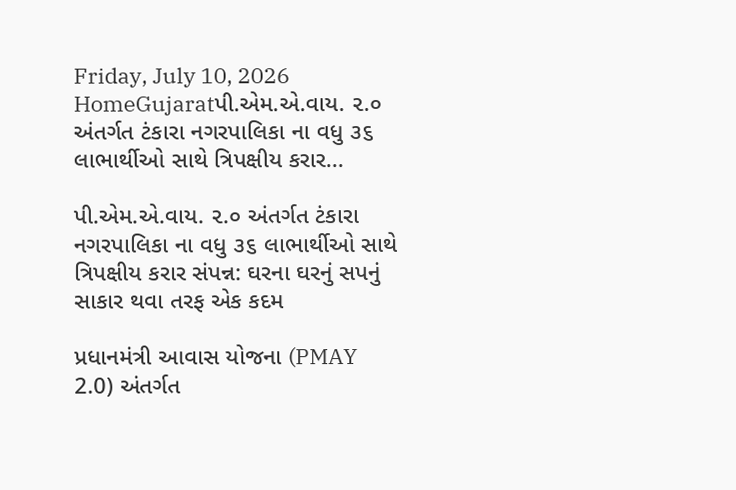Friday, July 10, 2026
HomeGujaratપી.એમ.એ.વાય. ૨.૦ અંતર્ગત ટંકારા નગરપાલિકા ના વધુ ૩૬ લાભાર્થીઓ સાથે ત્રિપક્ષીય કરાર...

પી.એમ.એ.વાય. ૨.૦ અંતર્ગત ટંકારા નગરપાલિકા ના વધુ ૩૬ લાભાર્થીઓ સાથે ત્રિપક્ષીય કરાર સંપન્ન: ઘરના ઘરનું સપનું સાકાર થવા તરફ એક કદમ

પ્રધાનમંત્રી આવાસ યોજના (PMAY 2.0) અંતર્ગત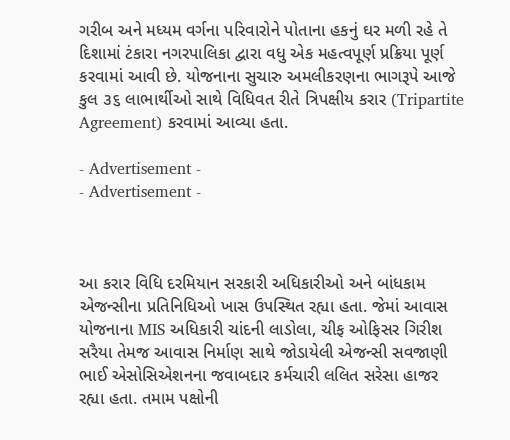ગરીબ અને મધ્યમ વર્ગના પરિવારોને પોતાના હકનું ઘર મળી રહે તે દિશામાં ટંકારા નગરપાલિકા દ્વારા વધુ એક મહત્વપૂર્ણ પ્રક્રિયા પૂર્ણ કરવામાં આવી છે. યોજનાના સુચારુ અમલીકરણના ભાગરૂપે આજે કુલ ૩૬ લાભાર્થીઓ સાથે વિધિવત રીતે ત્રિપક્ષીય કરાર (Tripartite Agreement) કરવામાં આવ્યા હતા.

- Advertisement -
- Advertisement -



આ કરાર વિધિ દરમિયાન સરકારી અધિકારીઓ અને બાંધકામ એજન્સીના પ્રતિનિધિઓ ખાસ ઉપસ્થિત રહ્યા હતા. જેમાં આવાસ યોજનાના MIS અધિકારી ચાંદની લાડોલા, ચીફ ઓફિસર ગિરીશ સરૈયા તેમજ આવાસ નિર્માણ સાથે જોડાયેલી એજન્સી સવજાણી ભાઈ એસોસિએશનના જવાબદાર કર્મચારી લલિત સરેસા હાજર રહ્યા હતા. તમામ પક્ષોની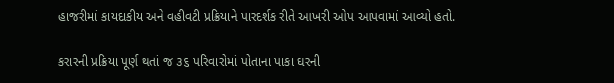હાજરીમાં કાયદાકીય અને વહીવટી પ્રક્રિયાને પારદર્શક રીતે આખરી ઓપ આપવામાં આવ્યો હતો.

કરારની પ્રક્રિયા પૂર્ણ થતાં જ ૩૬ પરિવારોમાં પોતાના પાકા ઘરની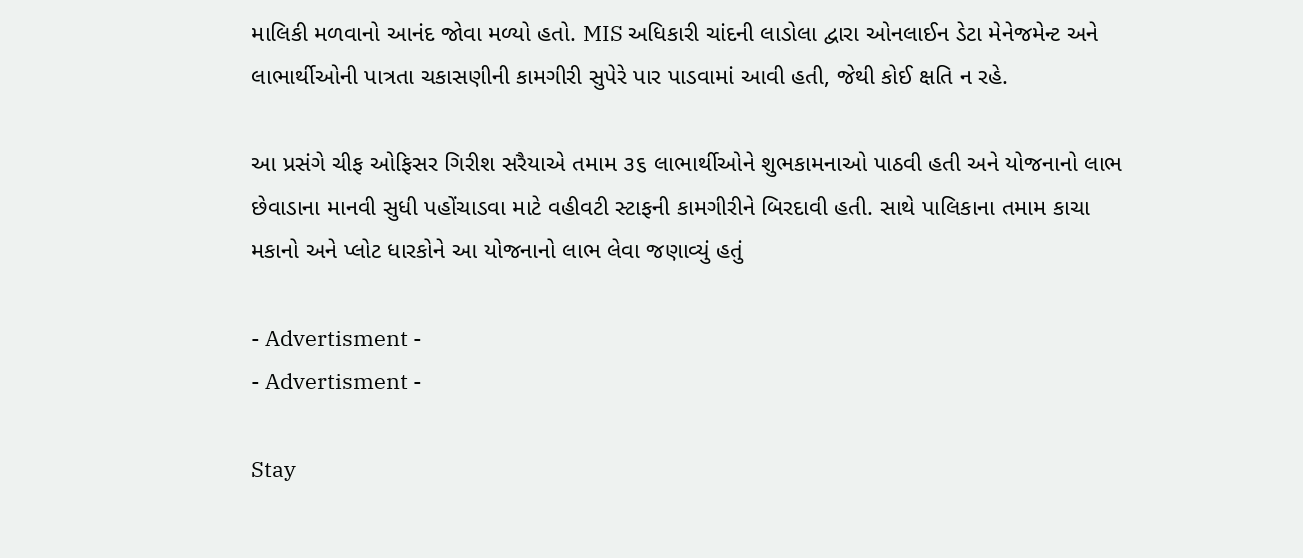માલિકી મળવાનો આનંદ જોવા મળ્યો હતો. MIS અધિકારી ચાંદની લાડોલા દ્વારા ઓનલાઈન ડેટા મેનેજમેન્ટ અને લાભાર્થીઓની પાત્રતા ચકાસણીની કામગીરી સુપેરે પાર પાડવામાં આવી હતી, જેથી કોઈ ક્ષતિ ન રહે.

આ પ્રસંગે ચીફ ઓફિસર ગિરીશ સરૈયાએ તમામ ૩૬ લાભાર્થીઓને શુભકામનાઓ પાઠવી હતી અને યોજનાનો લાભ છેવાડાના માનવી સુધી પહોંચાડવા માટે વહીવટી સ્ટાફની કામગીરીને બિરદાવી હતી. સાથે પાલિકાના તમામ કાચા મકાનો અને પ્લોટ ધારકોને આ યોજનાનો લાભ લેવા જણાવ્યું હતું

- Advertisment -
- Advertisment -

Stay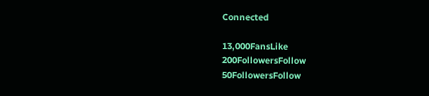Connected

13,000FansLike
200FollowersFollow
50FollowersFollow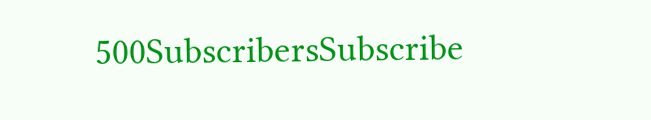500SubscribersSubscribe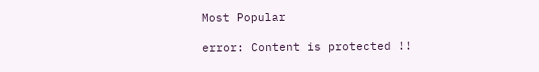Most Popular

error: Content is protected !!